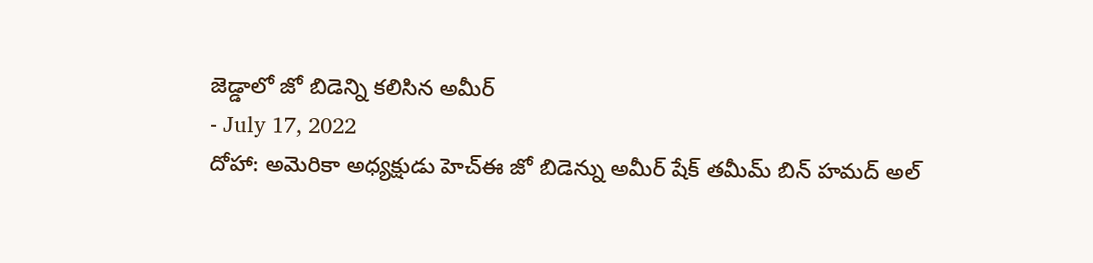జెడ్డాలో జో బిడెన్ని కలిసిన అమీర్
- July 17, 2022
దోహా: అమెరికా అధ్యక్షుడు హెచ్ఈ జో బిడెన్ను అమీర్ షేక్ తమీమ్ బిన్ హమద్ అల్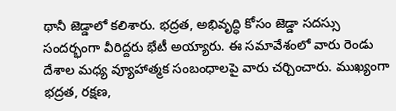థానీ జెడ్డాలో కలిశారు. భద్రత, అభివృద్ధి కోసం జెడ్డా సదస్సు సందర్భంగా వీరిద్దరు భేటీ అయ్యారు. ఈ సమావేశంలో వారు రెండు దేశాల మధ్య వ్యూహాత్మక సంబంధాలపై వారు చర్చించారు. ముఖ్యంగా భద్రత, రక్షణ,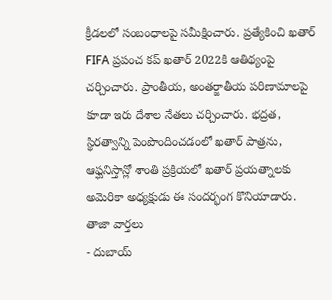క్రీడలలో సంబంధాలపై సమీక్షించారు. ప్రత్యేకించి ఖతార్ FIFA ప్రపంచ కప్ ఖతార్ 2022కి ఆతిథ్యంపై చర్చించారు. ప్రాంతీయ, అంతర్జాతీయ పరిణామాలపై కూడా ఇరు దేశాల నేతలు చర్చించారు. భద్రత, స్థిరత్వాన్ని పెంపొందించడంలో ఖతార్ పాత్రను, ఆఫ్ఘనిస్తాన్లో శాంతి ప్రక్రియలో ఖతార్ ప్రయత్నాలకు అమెరికా అధ్యక్షుడు ఈ సందర్భంగ కొనియాడారు.
తాజా వార్తలు
- దుబాయ్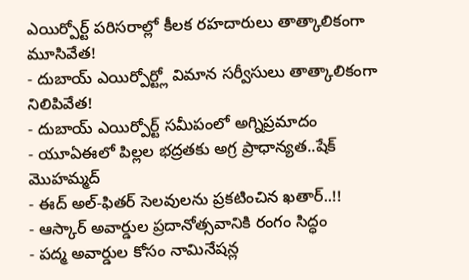ఎయిర్పోర్ట్ పరిసరాల్లో కీలక రహదారులు తాత్కాలికంగా మూసివేత!
- దుబాయ్ ఎయిర్పోర్ట్లో విమాన సర్వీసులు తాత్కాలికంగా నిలిపివేత!
- దుబాయ్ ఎయిర్పోర్ట్ సమీపంలో అగ్నిప్రమాదం
- యూఏఈలో పిల్లల భద్రతకు అగ్ర ప్రాధాన్యత..షేక్ మొహమ్మద్
- ఈద్ అల్-ఫితర్ సెలవులను ప్రకటించిన ఖతార్..!!
- ఆస్కార్ అవార్డుల ప్రదానోత్సవానికి రంగం సిద్ధం
- పద్మ అవార్డుల కోసం నామినేషన్ల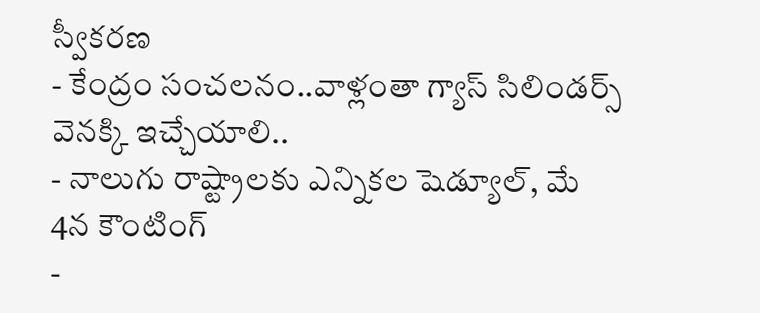స్వీకరణ
- కేంద్రం సంచలనం..వాళ్లంతా గ్యాస్ సిలిండర్స్ వెనక్కి ఇచ్చేయాలి..
- నాలుగు రాష్ట్రాలకు ఎన్నికల షెడ్యూల్, మే 4న కౌంటింగ్
-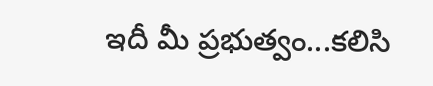ఇదీ మీ ప్రభుత్వం...కలిసి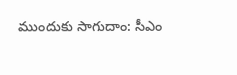ముందుకు సాగుదాం: సీఎం